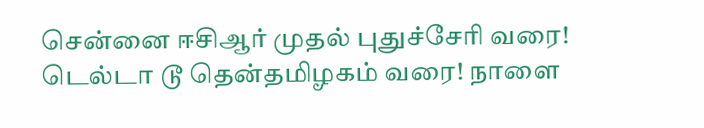சென்னை ஈசிஆர் முதல் புதுச்சேரி வரை! டெல்டா டூ தென்தமிழகம் வரை! நாளை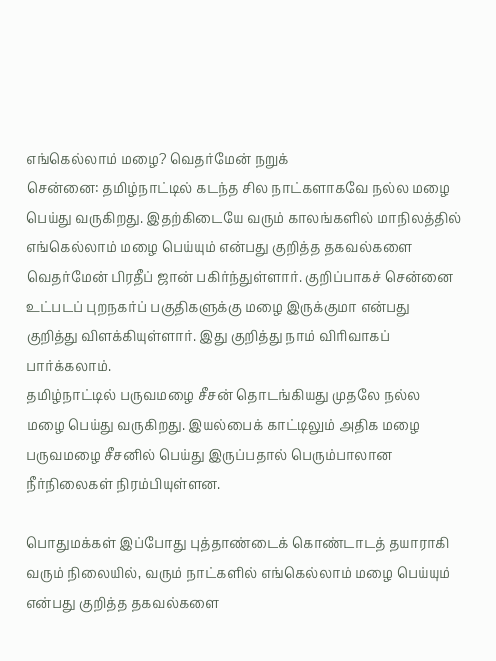எங்கெல்லாம் மழை? வெதர்மேன் நறுக்
சென்னை: தமிழ்நாட்டில் கடந்த சில நாட்களாகவே நல்ல மழை பெய்து வருகிறது. இதற்கிடையே வரும் காலங்களில் மாநிலத்தில் எங்கெல்லாம் மழை பெய்யும் என்பது குறித்த தகவல்களை வெதர்மேன் பிரதீப் ஜான் பகிர்ந்துள்ளார். குறிப்பாகச் சென்னை உட்படப் புறநகர்ப் பகுதிகளுக்கு மழை இருக்குமா என்பது குறித்து விளக்கியுள்ளார். இது குறித்து நாம் விரிவாகப் பார்க்கலாம்.
தமிழ்நாட்டில் பருவமழை சீசன் தொடங்கியது முதலே நல்ல மழை பெய்து வருகிறது. இயல்பைக் காட்டிலும் அதிக மழை பருவமழை சீசனில் பெய்து இருப்பதால் பெரும்பாலான நீர்நிலைகள் நிரம்பியுள்ளன.

பொதுமக்கள் இப்போது புத்தாண்டைக் கொண்டாடத் தயாராகி வரும் நிலையில், வரும் நாட்களில் எங்கெல்லாம் மழை பெய்யும் என்பது குறித்த தகவல்களை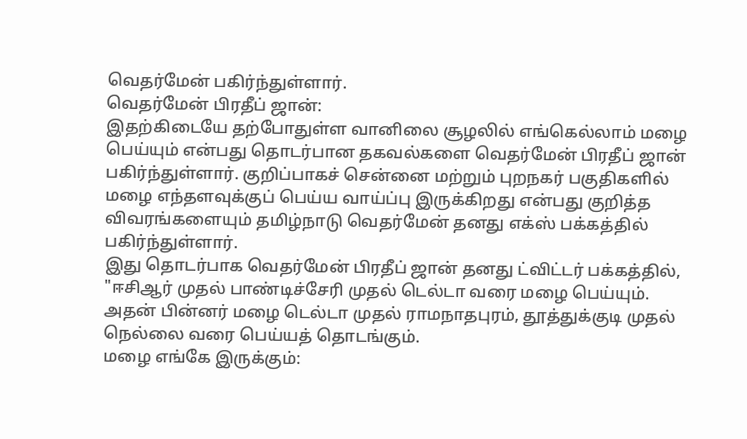வெதர்மேன் பகிர்ந்துள்ளார்.
வெதர்மேன் பிரதீப் ஜான்:
இதற்கிடையே தற்போதுள்ள வானிலை சூழலில் எங்கெல்லாம் மழை பெய்யும் என்பது தொடர்பான தகவல்களை வெதர்மேன் பிரதீப் ஜான் பகிர்ந்துள்ளார். குறிப்பாகச் சென்னை மற்றும் புறநகர் பகுதிகளில் மழை எந்தளவுக்குப் பெய்ய வாய்ப்பு இருக்கிறது என்பது குறித்த விவரங்களையும் தமிழ்நாடு வெதர்மேன் தனது எக்ஸ் பக்கத்தில் பகிர்ந்துள்ளார்.
இது தொடர்பாக வெதர்மேன் பிரதீப் ஜான் தனது ட்விட்டர் பக்கத்தில், "ஈசிஆர் முதல் பாண்டிச்சேரி முதல் டெல்டா வரை மழை பெய்யும். அதன் பின்னர் மழை டெல்டா முதல் ராமநாதபுரம், தூத்துக்குடி முதல் நெல்லை வரை பெய்யத் தொடங்கும்.
மழை எங்கே இருக்கும்: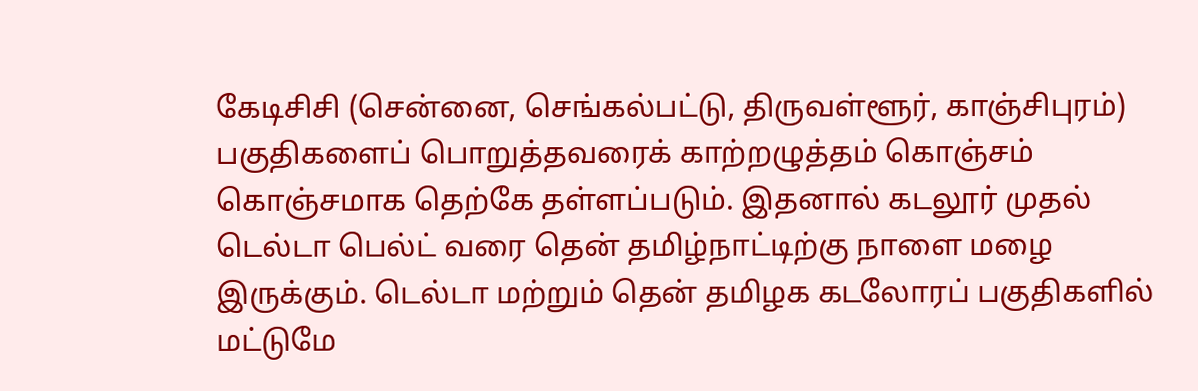கேடிசிசி (சென்னை, செங்கல்பட்டு, திருவள்ளூர், காஞ்சிபுரம்) பகுதிகளைப் பொறுத்தவரைக் காற்றழுத்தம் கொஞ்சம் கொஞ்சமாக தெற்கே தள்ளப்படும். இதனால் கடலூர் முதல் டெல்டா பெல்ட் வரை தென் தமிழ்நாட்டிற்கு நாளை மழை இருக்கும். டெல்டா மற்றும் தென் தமிழக கடலோரப் பகுதிகளில் மட்டுமே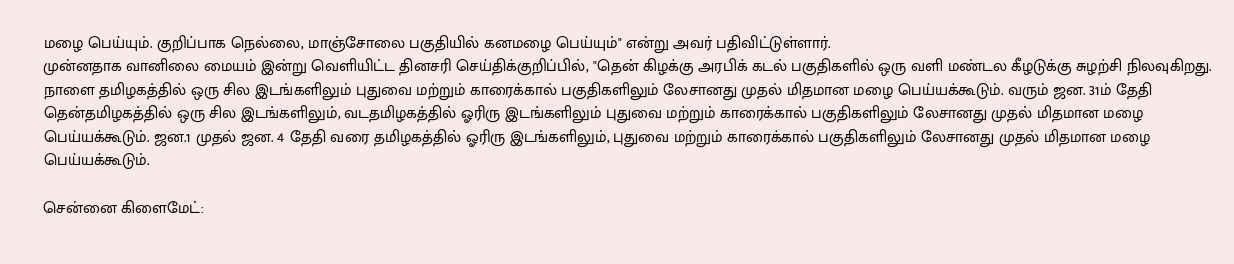மழை பெய்யும். குறிப்பாக நெல்லை, மாஞ்சோலை பகுதியில் கனமழை பெய்யும்" என்று அவர் பதிவிட்டுள்ளார்.
முன்னதாக வானிலை மையம் இன்று வெளியிட்ட தினசரி செய்திக்குறிப்பில், "தென் கிழக்கு அரபிக் கடல் பகுதிகளில் ஒரு வளி மண்டல கீழடுக்கு சுழற்சி நிலவுகிறது. நாளை தமிழகத்தில் ஒரு சில இடங்களிலும் புதுவை மற்றும் காரைக்கால் பகுதிகளிலும் லேசானது முதல் மிதமான மழை பெய்யக்கூடும். வரும் ஜன. 31ம் தேதி தென்தமிழகத்தில் ஒரு சில இடங்களிலும், வடதமிழகத்தில் ஓரிரு இடங்களிலும் புதுவை மற்றும் காரைக்கால் பகுதிகளிலும் லேசானது முதல் மிதமான மழை பெய்யக்கூடும். ஜன.1 முதல் ஜன. 4 தேதி வரை தமிழகத்தில் ஓரிரு இடங்களிலும், புதுவை மற்றும் காரைக்கால் பகுதிகளிலும் லேசானது முதல் மிதமான மழை பெய்யக்கூடும்.

சென்னை கிளைமேட்: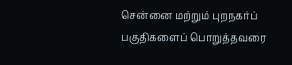சென்னை மற்றும் புறநகர்ப் பகுதிகளைப் பொறுத்தவரை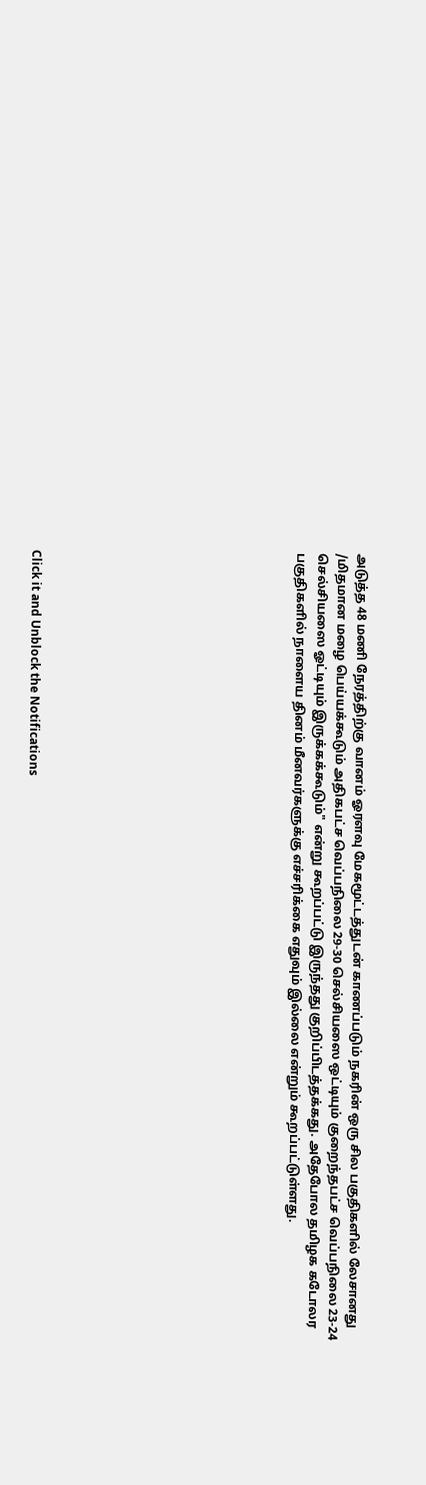அடுத்த 48 மணி நேரத்திற்கு வானம் ஓரளவு மேகமூட்டத்துடன் காணப்படும் நகரின் ஒரு சில பகுதிகளில் லேசானது /மிதமான மழை பெய்யக்கூடும் அதிகபட்ச வெப்பநிலை 29-30 செல்சியஸை ஒட்டியும் குறைந்தபட்ச வெப்பநிலை 23-24 செல்சியஸை ஓட்டியும் இருக்கக்கூடும்" என்று கூறப்பட்டு இருந்தது குறிப்பிடத்தக்கது. அதேபோல தமிழக கடோலர பகுதிகளில் நாளைய தினம் மீனவர்களுக்கு எச்சரிக்கை எதுவும் இல்லை என்றும் கூறப்பட்டுள்ளது.












Click it and Unblock the Notifications